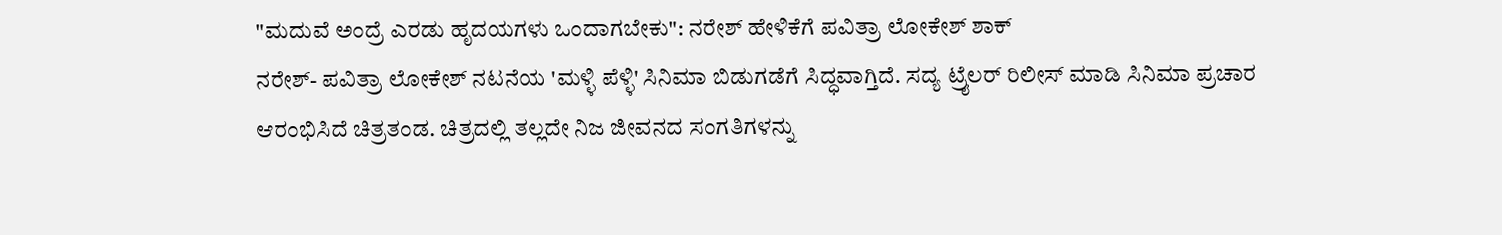"ಮದುವೆ ಅಂದ್ರೆ ಎರಡು ಹೃದಯಗಳು ಒಂದಾಗಬೇಕು": ನರೇಶ್ ಹೇಳಿಕೆಗೆ ಪವಿತ್ರಾ ಲೋಕೇಶ್ ಶಾಕ್
ನರೇಶ್- ಪವಿತ್ರಾ ಲೋಕೇಶ್ ನಟನೆಯ 'ಮಳ್ಳಿ ಪೆಳ್ಳಿ' ಸಿನಿಮಾ ಬಿಡುಗಡೆಗೆ ಸಿದ್ಧವಾಗ್ತಿದೆ. ಸದ್ಯ ಟ್ರೈಲರ್ ರಿಲೀಸ್ ಮಾಡಿ ಸಿನಿಮಾ ಪ್ರಚಾರ ಆರಂಭಿಸಿದೆ ಚಿತ್ರತಂಡ. ಚಿತ್ರದಲ್ಲಿ ತಲ್ಲದೇ ನಿಜ ಜೀವನದ ಸಂಗತಿಗಳನ್ನು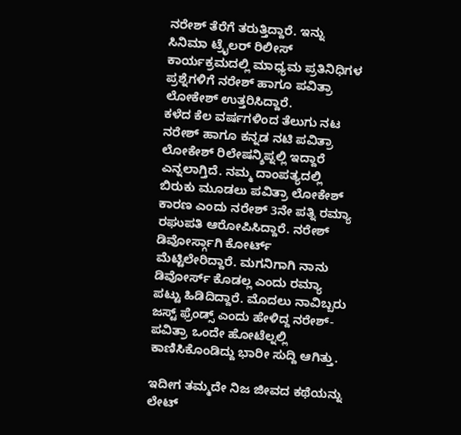ನರೇಶ್ ತೆರೆಗೆ ತರುತ್ತಿದ್ದಾರೆ. ಇನ್ನು ಸಿನಿಮಾ ಟ್ರೈಲರ್ ರಿಲೀಸ್ ಕಾರ್ಯಕ್ರಮದಲ್ಲಿ ಮಾಧ್ಯಮ ಪ್ರತಿನಿಧಿಗಳ ಪ್ರಶ್ನೆಗಳಿಗೆ ನರೇಶ್ ಹಾಗೂ ಪವಿತ್ರಾ ಲೋಕೇಶ್ ಉತ್ತರಿಸಿದ್ದಾರೆ.
ಕಳೆದ ಕೆಲ ವರ್ಷಗಳಿಂದ ತೆಲುಗು ನಟ ನರೇಶ್ ಹಾಗೂ ಕನ್ನಡ ನಟಿ ಪವಿತ್ರಾ ಲೋಕೇಶ್ ರಿಲೇಷನ್ಶಿಪ್ನಲ್ಲಿ ಇದ್ದಾರೆ ಎನ್ನಲಾಗ್ತಿದೆ. ನಮ್ಮ ದಾಂಪತ್ಯದಲ್ಲಿ ಬಿರುಕು ಮೂಡಲು ಪವಿತ್ರಾ ಲೋಕೇಶ್ ಕಾರಣ ಎಂದು ನರೇಶ್ 3ನೇ ಪತ್ನಿ ರಮ್ಯಾ ರಘುಪತಿ ಆರೋಪಿಸಿದ್ದಾರೆ. ನರೇಶ್ ಡಿವೋರ್ಸ್ಗಾಗಿ ಕೋರ್ಟ್ ಮೆಟ್ಟಿಲೇರಿದ್ದಾರೆ. ಮಗನಿಗಾಗಿ ನಾನು ಡಿವೋರ್ಸ್ ಕೊಡಲ್ಲ ಎಂದು ರಮ್ಯಾ ಪಟ್ಟು ಹಿಡಿದಿದ್ದಾರೆ. ಮೊದಲು ನಾವಿಬ್ಬರು ಜಸ್ಟ್ ಫ್ರೆಂಡ್ಸ್ ಎಂದು ಹೇಳಿದ್ದ ನರೇಶ್- ಪವಿತ್ರಾ ಒಂದೇ ಹೋಟೆಲ್ನಲ್ಲಿ ಕಾಣಿಸಿಕೊಂಡಿದ್ದು ಭಾರೀ ಸುದ್ದಿ ಆಗಿತ್ತು.

ಇದೀಗ ತಮ್ಮದೇ ನಿಜ ಜೀವದ ಕಥೆಯನ್ನು ಲೇಟ್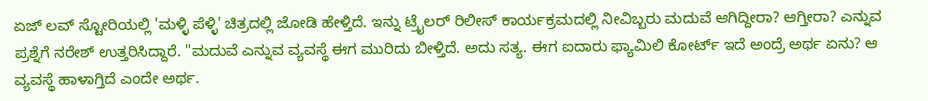ಏಜ್ ಲವ್ ಸ್ಟೋರಿಯಲ್ಲಿ 'ಮಳ್ಳಿ ಪೆಳ್ಳಿ' ಚಿತ್ರದಲ್ಲಿ ಜೋಡಿ ಹೇಳ್ತಿದೆ. ಇನ್ನು ಟ್ರೈಲರ್ ರಿಲೀಸ್ ಕಾರ್ಯಕ್ರಮದಲ್ಲಿ ನೀವಿಬ್ಬರು ಮದುವೆ ಆಗಿದ್ದೀರಾ? ಆಗ್ತೀರಾ? ಎನ್ನುವ ಪ್ರಶ್ನೆಗೆ ನರೇಶ್ ಉತ್ತರಿಸಿದ್ದಾರೆ. "ಮದುವೆ ಎನ್ನುವ ವ್ಯವಸ್ಥೆ ಈಗ ಮುರಿದು ಬೀಳ್ತಿದೆ. ಅದು ಸತ್ಯ. ಈಗ ಐದಾರು ಫ್ಯಾಮಿಲಿ ಕೋರ್ಟ್ ಇದೆ ಅಂದ್ರೆ ಅರ್ಥ ಏನು? ಆ ವ್ಯವಸ್ಥೆ ಹಾಳಾಗ್ತಿದೆ ಎಂದೇ ಅರ್ಥ.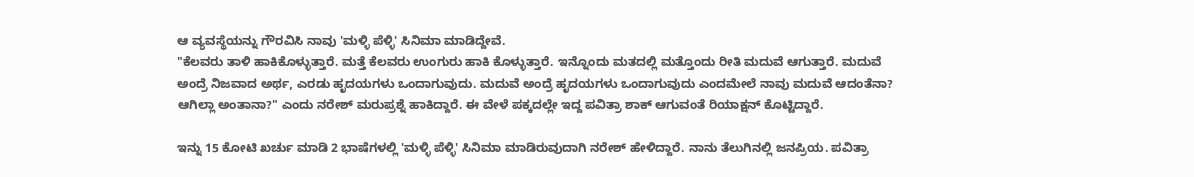ಆ ವ್ಯವಸ್ಥೆಯನ್ನು ಗೌರವಿಸಿ ನಾವು 'ಮಳ್ಳಿ ಪೆಳ್ಳಿ' ಸಿನಿಮಾ ಮಾಡಿದ್ದೇವೆ.
"ಕೆಲವರು ತಾಳಿ ಹಾಕಿಕೊಳ್ಳುತ್ತಾರೆ. ಮತ್ತೆ ಕೆಲವರು ಉಂಗುರು ಹಾಕಿ ಕೊಳ್ಳುತ್ತಾರೆ. ಇನ್ನೊಂದು ಮತದಲ್ಲಿ ಮತ್ತೊಂದು ರೀತಿ ಮದುವೆ ಆಗುತ್ತಾರೆ. ಮದುವೆ ಅಂದ್ರೆ ನಿಜವಾದ ಅರ್ಥ, ಎರಡು ಹೃದಯಗಳು ಒಂದಾಗುವುದು. ಮದುವೆ ಅಂದ್ರೆ ಹೃದಯಗಳು ಒಂದಾಗುವುದು ಎಂದಮೇಲೆ ನಾವು ಮದುವೆ ಆದಂತೆನಾ? ಆಗಿಲ್ಲಾ ಅಂತಾನಾ?" ಎಂದು ನರೇಶ್ ಮರುಪ್ರಶ್ನೆ ಹಾಕಿದ್ದಾರೆ. ಈ ವೇಳೆ ಪಕ್ಕದಲ್ಲೇ ಇದ್ದ ಪವಿತ್ರಾ ಶಾಕ್ ಆಗುವಂತೆ ರಿಯಾಕ್ಷನ್ ಕೊಟ್ಟಿದ್ದಾರೆ.

ಇನ್ನು 15 ಕೋಟಿ ಖರ್ಚು ಮಾಡಿ 2 ಭಾಷೆಗಳಲ್ಲಿ 'ಮಳ್ಳಿ ಪೆಳ್ಳಿ' ಸಿನಿಮಾ ಮಾಡಿರುವುದಾಗಿ ನರೇಶ್ ಹೇಳಿದ್ದಾರೆ. ನಾನು ತೆಲುಗಿನಲ್ಲಿ ಜನಪ್ರಿಯ. ಪವಿತ್ರಾ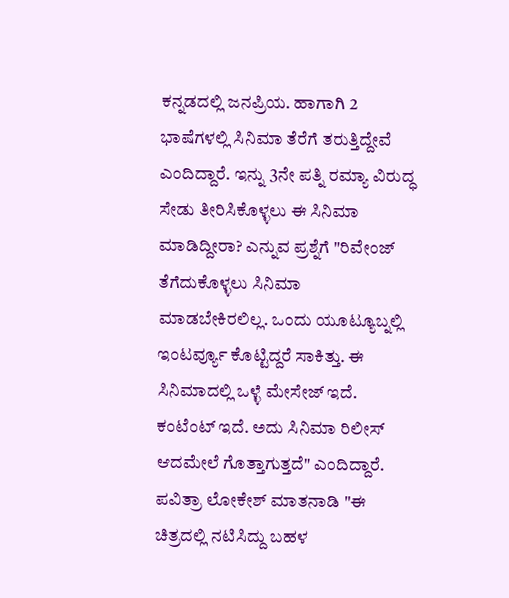ಕನ್ನಡದಲ್ಲಿ ಜನಪ್ರಿಯ. ಹಾಗಾಗಿ 2 ಭಾಷೆಗಳಲ್ಲಿ ಸಿನಿಮಾ ತೆರೆಗೆ ತರುತ್ತಿದ್ದೇವೆ ಎಂದಿದ್ದಾರೆ. ಇನ್ನು 3ನೇ ಪತ್ನಿ ರಮ್ಯಾ ವಿರುದ್ಧ ಸೇಡು ತೀರಿಸಿಕೊಳ್ಳಲು ಈ ಸಿನಿಮಾ ಮಾಡಿದ್ದೀರಾ? ಎನ್ನುವ ಪ್ರಶ್ನೆಗೆ "ರಿವೇಂಜ್ ತೆಗೆದುಕೊಳ್ಳಲು ಸಿನಿಮಾ ಮಾಡಬೇಕಿರಲಿಲ್ಲ. ಒಂದು ಯೂಟ್ಯೂಬ್ನಲ್ಲಿ ಇಂಟರ್ವ್ಯೂ ಕೊಟ್ಟಿದ್ದರೆ ಸಾಕಿತ್ತು. ಈ ಸಿನಿಮಾದಲ್ಲಿ ಒಳ್ಳೆ ಮೇಸೇಜ್ ಇದೆ. ಕಂಟೆಂಟ್ ಇದೆ. ಅದು ಸಿನಿಮಾ ರಿಲೀಸ್ ಆದಮೇಲೆ ಗೊತ್ತಾಗುತ್ತದೆ" ಎಂದಿದ್ದಾರೆ.
ಪವಿತ್ರಾ ಲೋಕೇಶ್ ಮಾತನಾಡಿ "ಈ ಚಿತ್ರದಲ್ಲಿ ನಟಿಸಿದ್ದು ಬಹಳ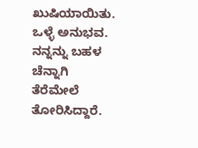ಖುಷಿಯಾಯಿತು. ಒಳ್ಳೆ ಅನುಭವ. ನನ್ನನ್ನು ಬಹಳ ಚೆನ್ನಾಗಿ ತೆರೆಮೇಲೆ ತೋರಿಸಿದ್ದಾರೆ.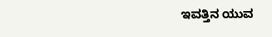ಇವತ್ತಿನ ಯುವ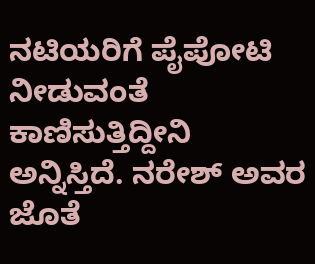ನಟಿಯರಿಗೆ ಪೈಪೋಟಿ ನೀಡುವಂತೆ ಕಾಣಿಸುತ್ತಿದ್ದೀನಿ ಅನ್ನಿಸ್ತಿದೆ. ನರೇಶ್ ಅವರ ಜೊತೆ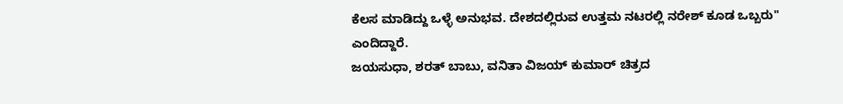ಕೆಲಸ ಮಾಡಿದ್ದು ಒಳ್ಳೆ ಅನುಭವ. ದೇಶದಲ್ಲಿರುವ ಉತ್ತಮ ನಟರಲ್ಲಿ ನರೇಶ್ ಕೂಡ ಒಬ್ಬರು" ಎಂದಿದ್ದಾರೆ.
ಜಯಸುಧಾ, ಶರತ್ ಬಾಬು, ವನಿತಾ ವಿಜಯ್ ಕುಮಾರ್ ಚಿತ್ರದ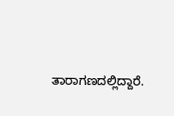ತಾರಾಗಣದಲ್ಲಿದ್ದಾರೆ.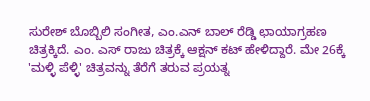ಸುರೇಶ್ ಬೊಬ್ಬಿಲಿ ಸಂಗೀತ, ಎಂ.ಎನ್ ಬಾಲ್ ರೆಡ್ಡಿ ಛಾಯಾಗ್ರಹಣ ಚಿತ್ರಕ್ಕಿದೆ. ಎಂ. ಎಸ್ ರಾಜು ಚಿತ್ರಕ್ಕೆ ಆಕ್ಷನ್ ಕಟ್ ಹೇಳಿದ್ದಾರೆ. ಮೇ 26ಕ್ಕೆ 'ಮಳ್ಳಿ ಪೆಳ್ಳಿ' ಚಿತ್ರವನ್ನು ತೆರೆಗೆ ತರುವ ಪ್ರಯತ್ನ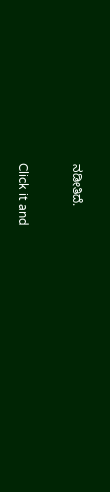ನಡೀತಿದೆ.


Click it and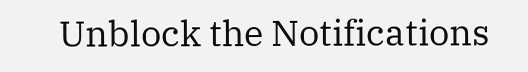Unblock the Notifications